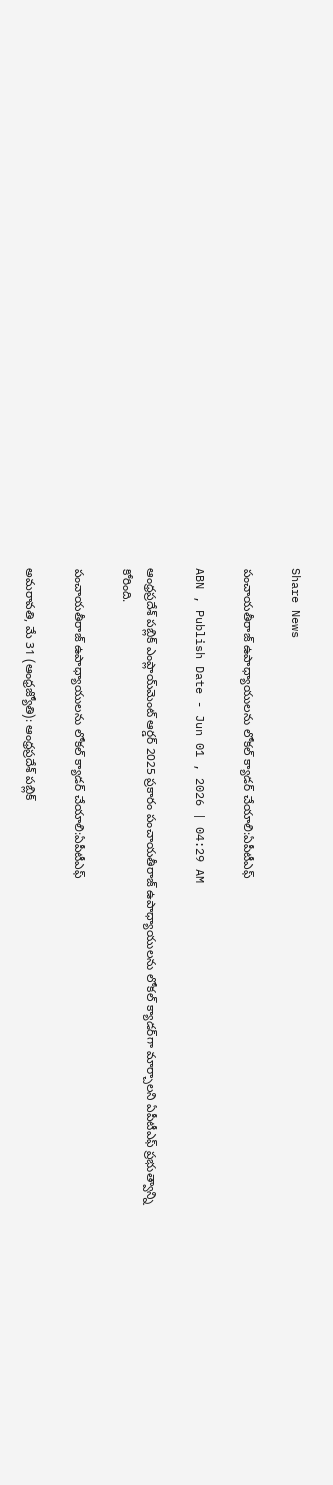Share News

పంచాయతీరాజ్‌ ఉపాధ్యాయులను లోకల్‌ క్యాడర్‌ చేయాలి:ఏపీటీఎఫ్‌

ABN , Publish Date - Jun 01 , 2026 | 04:29 AM

ఆంధ్రప్రదేశ్‌ పబ్లిక్‌ ఎంప్లాయ్‌మెంట్‌ ఆర్డర్‌ 2025 ప్రకారం పంచాయతీరాజ్‌ ఉపాధ్యాయులను లోకల్‌ క్యాడర్‌గా మార్చాలని ఏపీటీఎఫ్‌ ప్రభుత్వాన్ని కోరింది.

పంచాయతీరాజ్‌ ఉపాధ్యాయులను లోకల్‌ క్యాడర్‌ చేయాలి:ఏపీటీఎఫ్‌

అమరావతి, మే 31 (ఆంధ్రజ్యోతి): ఆంధ్రప్రదేశ్‌ పబ్లిక్‌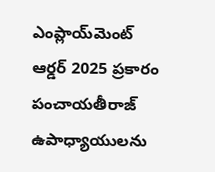ఎంప్లాయ్‌మెంట్‌ ఆర్డర్‌ 2025 ప్రకారం పంచాయతీరాజ్‌ ఉపాధ్యాయులను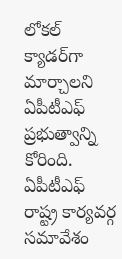లోకల్‌ క్యాడర్‌గా మార్చాలని ఏపీటీఎఫ్‌ ప్రభుత్వాన్ని కోరింది. ఏపీటీఎఫ్‌ రాష్ట్ర కార్యవర్గ సమావేశం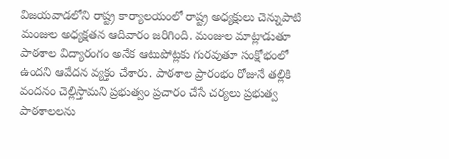విజయవాడలోని రాష్ట్ర కార్యాలయంలో రాష్ట్ర అధ్యక్షులు చెన్నుపాటి మంజుల అధ్యక్షతన ఆదివారం జరిగింది. మంజుల మాట్లాడుతూ పాఠశాల విద్యారంగం అనేక ఆటుపోట్లకు గురవుతూ సంక్షోభంలో ఉందని ఆవేదన వ్యక్తం చేశారు. పాఠశాల ప్రారంభం రోజునే తల్లికి వందనం చెల్లిస్తామని ప్రభుత్వం ప్రచారం చేసే చర్యలు ప్రభుత్వ పాఠశాలలను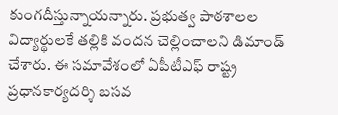కుంగదీస్తున్నాయన్నారు. ప్రభుత్వ పాఠశాలల విద్యార్థులకే తల్లికి వందన చెల్లించాలని డిమాండ్‌ చేశారు. ఈ సమావేశంలో ఏపీటీఎఫ్‌ రాష్ట్ర ప్రధానకార్యదర్శి బసవ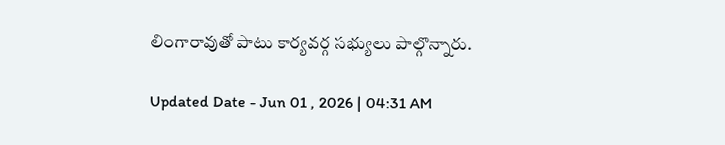లింగారావుతో పాటు కార్యవర్గ సభ్యులు పాల్గొన్నారు.

Updated Date - Jun 01 , 2026 | 04:31 AM